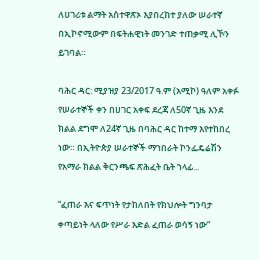ለሀገሪቱ ልማት አስተዋጽኦ እያበረከተ ያለው ሠራተኛ በኢኮኖሚውም በፍትሐዊነት መንገድ ተጠቃሚ ሊኾን ይገባል።

ባሕር ዳር: ሚያዝያ 23/2017 ዓ.ም (አሚኮ) ዓለም አቀፉ የሠራተኞች ቀን በሀገር አቀፍ ደረጃ ለ50ኛ ጊዜ እንደ ክልል ደግሞ ለ24ኛ ጊዜ በባሕር ዳር ከተማ እየተከበረ ነው። በኢትዮጵያ ሠራተኞች ማኀበራት ኮንፌዴሬሽን የአማራ ክልል ቅርንጫፍ ጽሕፈት ቤት ኀላፊ...

“ፈጠራ እና ፍጥነት የታከለበት የክህሎት ግንባታ ቀጣይነት ላለው የሥራ እድል ፈጠራ ወሳኝ ነው”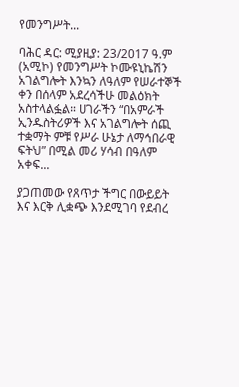የመንግሥት...

ባሕር ዳር: ሚያዚያ: 23/2017 ዓ.ም (አሚኮ) የመንግሥት ኮሙዩኒኬሽን አገልግሎት እንኳን ለዓለም የሠራተኞች ቀን በሰላም አደረሳችሁ መልዕክት አስተላልፏል። ሀገራችን “በአምራች ኢንዱስትሪዎች እና አገልግሎት ሰጪ ተቋማት ምቹ የሥራ ሁኔታ ለማኅበራዊ ፍትህ” በሚል መሪ ሃሳብ በዓለም አቀፍ...

ያጋጠመው የጸጥታ ችግር በውይይት እና እርቅ ሊቋጭ እንደሚገባ የደብረ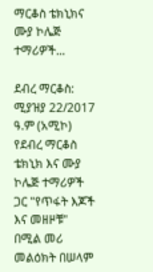ማርቆስ ቴክኒክና ሙያ ኮሌጅ ተማሪዎች...

ደብረ ማርቆስ: ሚያዝያ 22/2017 ዓ.ም (አሚኮ) የደብረ ማርቆስ ቴክኒክ እና ሙያ ኮሌጅ ተማሪዎች ጋር "የጥፋት እጆች እና መዘዞቹ" በሚል መሪ መልዕክት በሠላም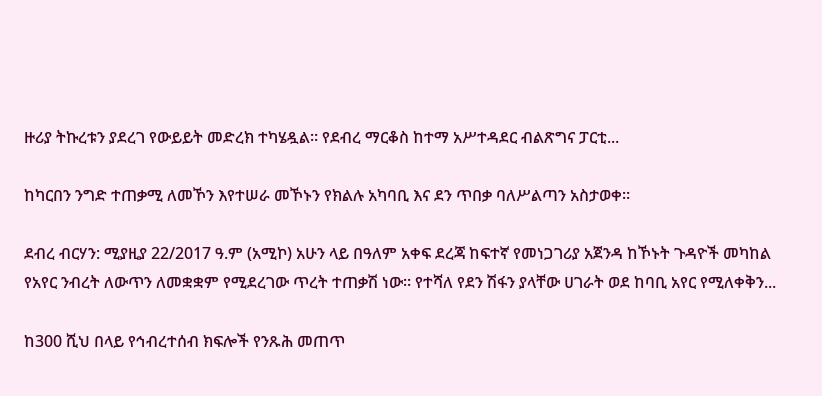ዙሪያ ትኩረቱን ያደረገ የውይይት መድረክ ተካሄዷል። የደብረ ማርቆስ ከተማ አሥተዳደር ብልጽግና ፓርቲ...

ከካርበን ንግድ ተጠቃሚ ለመኾን እየተሠራ መኾኑን የክልሉ አካባቢ እና ደን ጥበቃ ባለሥልጣን አስታወቀ።

ደብረ ብርሃን: ሚያዚያ 22/2017 ዓ.ም (አሚኮ) አሁን ላይ በዓለም አቀፍ ደረጃ ከፍተኛ የመነጋገሪያ አጀንዳ ከኾኑት ጉዳዮች መካከል የአየር ንብረት ለውጥን ለመቋቋም የሚደረገው ጥረት ተጠቃሽ ነው። የተሻለ የደን ሽፋን ያላቸው ሀገራት ወደ ከባቢ አየር የሚለቀቅን...

ከ300 ሺህ በላይ የኅብረተሰብ ክፍሎች የንጹሕ መጠጥ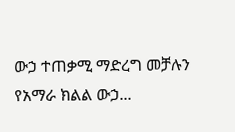ውኃ ተጠቃሚ ማድረግ መቻሉን የአማራ ክልል ውኃ...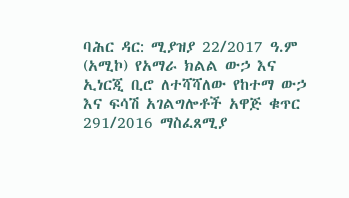ባሕር ዳር: ሚያዝያ 22/2017 ዓ.ም (አሚኮ) የአማራ ክልል ውኃ እና ኢነርጂ ቢሮ ለተሻሻለው የከተማ ውኃ እና ፍሳሽ አገልግሎቶች አዋጅ ቁጥር 291/2016 ማስፈጸሚያ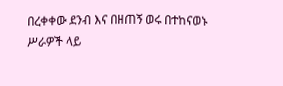በረቀቀው ደንብ እና በዘጠኝ ወሩ በተከናወኑ ሥራዎች ላይ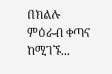በክልሉ ምዕራብ ቀጣና ከሚገኙ...